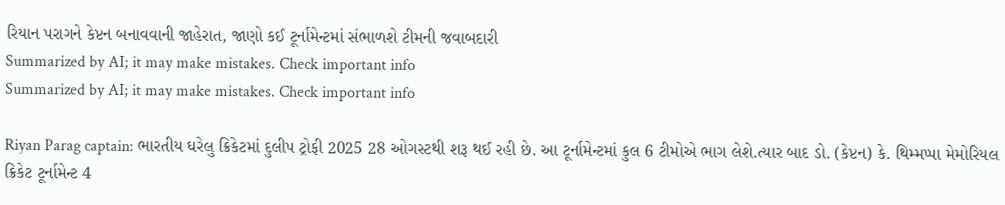રિયાન પરાગને કેપ્ટન બનાવવાની જાહેરાત, જાણો કઈ ટૂર્નામેન્ટમાં સંભાળશે ટીમની જવાબદારી
Summarized by AI; it may make mistakes. Check important info
Summarized by AI; it may make mistakes. Check important info

Riyan Parag captain: ભારતીય ઘરેલુ ક્રિકેટમાં દુલીપ ટ્રોફી 2025 28 ઓગસ્ટથી શરૂ થઈ રહી છે. આ ટૂર્નામેન્ટમાં કુલ 6 ટીમોએ ભાગ લેશે.ત્યાર બાદ ડો. (કેપ્ટન) કે. થિમ્મપ્પા મેમોરિયલ ક્રિકેટ ટૂર્નામેન્ટ 4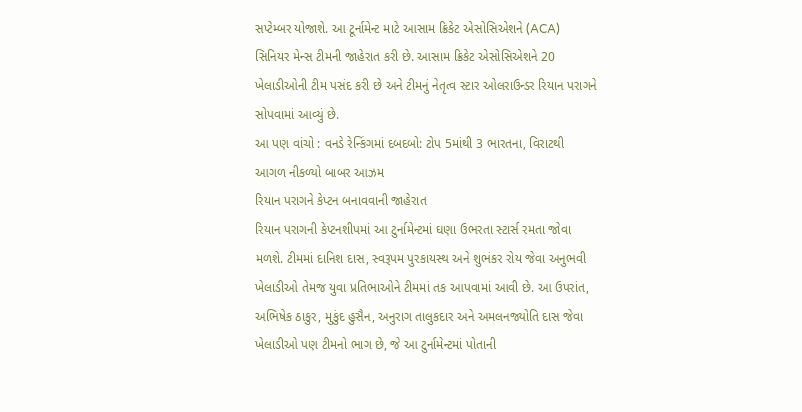સપ્ટેમ્બર યોજાશે. આ ટૂર્નામેન્ટ માટે આસામ ક્રિકેટ એસોસિએશને (ACA) સિનિયર મેન્સ ટીમની જાહેરાત કરી છે. આસામ ક્રિકેટ એસોસિએશને 20 ખેલાડીઓની ટીમ પસંદ કરી છે અને ટીમનું નેતૃત્વ સ્ટાર ઓલરાઉન્ડર રિયાન પરાગને સોપવામાં આવ્યું છે.
આ પણ વાંચો : વનડે રેન્કિંગમાં દબદબો: ટોપ 5માંથી 3 ભારતના, વિરાટથી આગળ નીકળ્યો બાબર આઝમ
રિયાન પરાગને કેપ્ટન બનાવવાની જાહેરાત
રિયાન પરાગની કેપ્ટનશીપમાં આ ટુર્નામેન્ટમાં ઘણા ઉભરતા સ્ટાર્સ રમતા જોવા મળશે. ટીમમાં દાનિશ દાસ, સ્વરૂપમ પુરકાયસ્થ અને શુભંકર રોય જેવા અનુભવી ખેલાડીઓ તેમજ યુવા પ્રતિભાઓને ટીમમાં તક આપવામાં આવી છે. આ ઉપરાંત, અભિષેક ઠાકુર, મુકુંદ હુસૈન, અનુરાગ તાલુકદાર અને અમલનજ્યોતિ દાસ જેવા ખેલાડીઓ પણ ટીમનો ભાગ છે, જે આ ટુર્નામેન્ટમાં પોતાની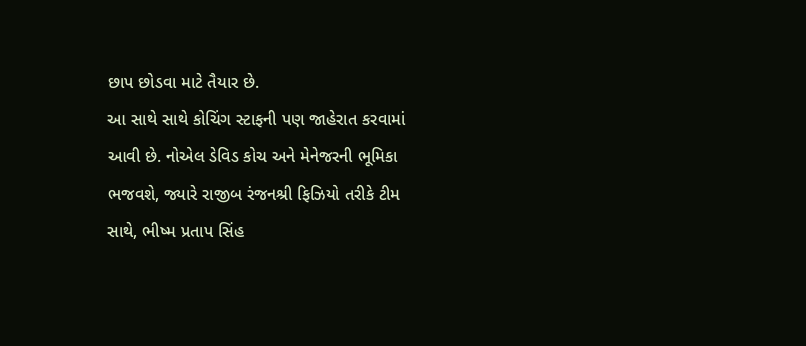છાપ છોડવા માટે તૈયાર છે.
આ સાથે સાથે કોચિંગ સ્ટાફની પણ જાહેરાત કરવામાં આવી છે. નોએલ ડેવિડ કોચ અને મેનેજરની ભૂમિકા ભજવશે, જ્યારે રાજીબ રંજનશ્રી ફિઝિયો તરીકે ટીમ સાથે, ભીષ્મ પ્રતાપ સિંહ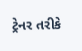ટ્રેનર તરીકે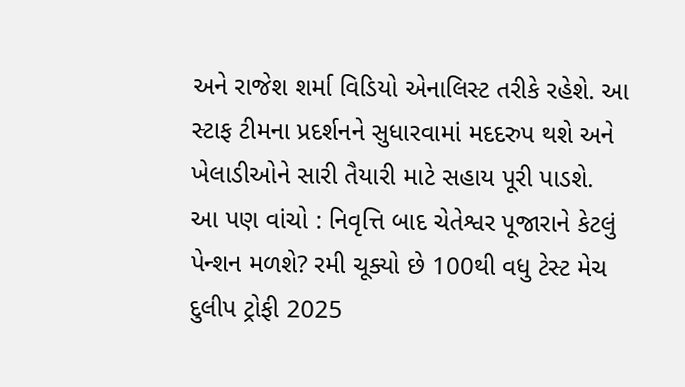અને રાજેશ શર્મા વિડિયો એનાલિસ્ટ તરીકે રહેશે. આ સ્ટાફ ટીમના પ્રદર્શનને સુધારવામાં મદદરુપ થશે અને ખેલાડીઓને સારી તૈયારી માટે સહાય પૂરી પાડશે.
આ પણ વાંચો : નિવૃત્તિ બાદ ચેતેશ્વર પૂજારાને કેટલું પેન્શન મળશે? રમી ચૂક્યો છે 100થી વધુ ટેસ્ટ મેચ
દુલીપ ટ્રોફી 2025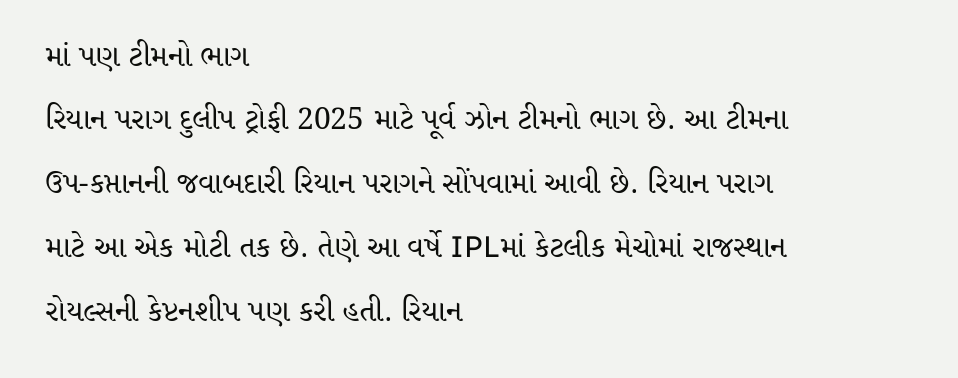માં પણ ટીમનો ભાગ
રિયાન પરાગ દુલીપ ટ્રોફી 2025 માટે પૂર્વ ઝોન ટીમનો ભાગ છે. આ ટીમના ઉપ-કપ્તાનની જવાબદારી રિયાન પરાગને સોંપવામાં આવી છે. રિયાન પરાગ માટે આ એક મોટી તક છે. તેણે આ વર્ષે IPLમાં કેટલીક મેચોમાં રાજસ્થાન રોયલ્સની કેપ્ટનશીપ પણ કરી હતી. રિયાન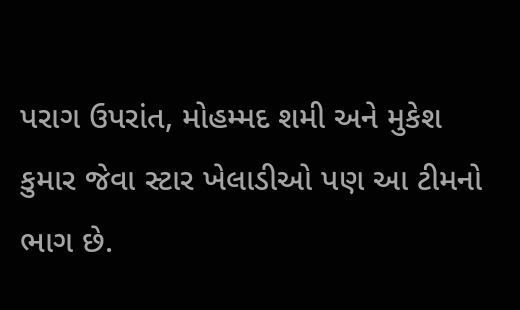પરાગ ઉપરાંત, મોહમ્મદ શમી અને મુકેશ કુમાર જેવા સ્ટાર ખેલાડીઓ પણ આ ટીમનો ભાગ છે.